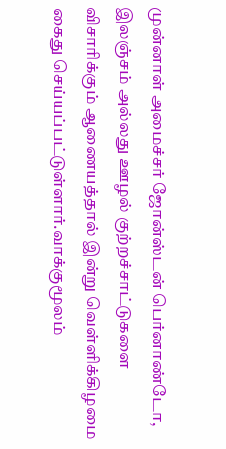முன்னாள் அமைச்சர் ஜோன்ஸ்டன் பெர்னாண்டோ, இலஞ்சம் அல்லது ஊழல் குற்றச்சாட்டுகளை விசாரிக்கும் ஆணையத்தால் இன்று வெள்ளிக்கிழமை கைது செய்யப்பட்டுள்ளார்.வாக்குமூலம்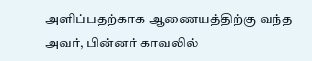அளிப்பதற்காக ஆணையத்திற்கு வந்த அவர், பின்னர் காவலில்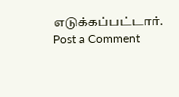எடுக்கப்பட்டார்.
Post a Comment